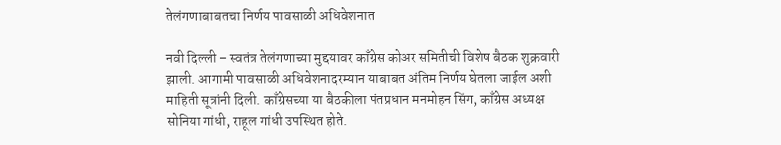तेलंगणाबाबतचा निर्णय पावसाळी अधिवेशनात

नवी दिल्ली – स्वतंत्र तेलंगणाच्या मुद्दयावर काँग्रेस कोअर समितीची विशेष बैठक शुक्रवारी झाली. आगामी पावसाळी अधिवेशनादरम्यान याबाबत अंतिम निर्णय घेतला जाईल अशी माहिती सूत्रांनी दिली. काँग्रेसच्या या बैठकीला पंतप्रधान मनमोहन सिंग, काँग्रेस अध्यक्ष सोनिया गांधी, राहूल गांधी उपस्थित होते.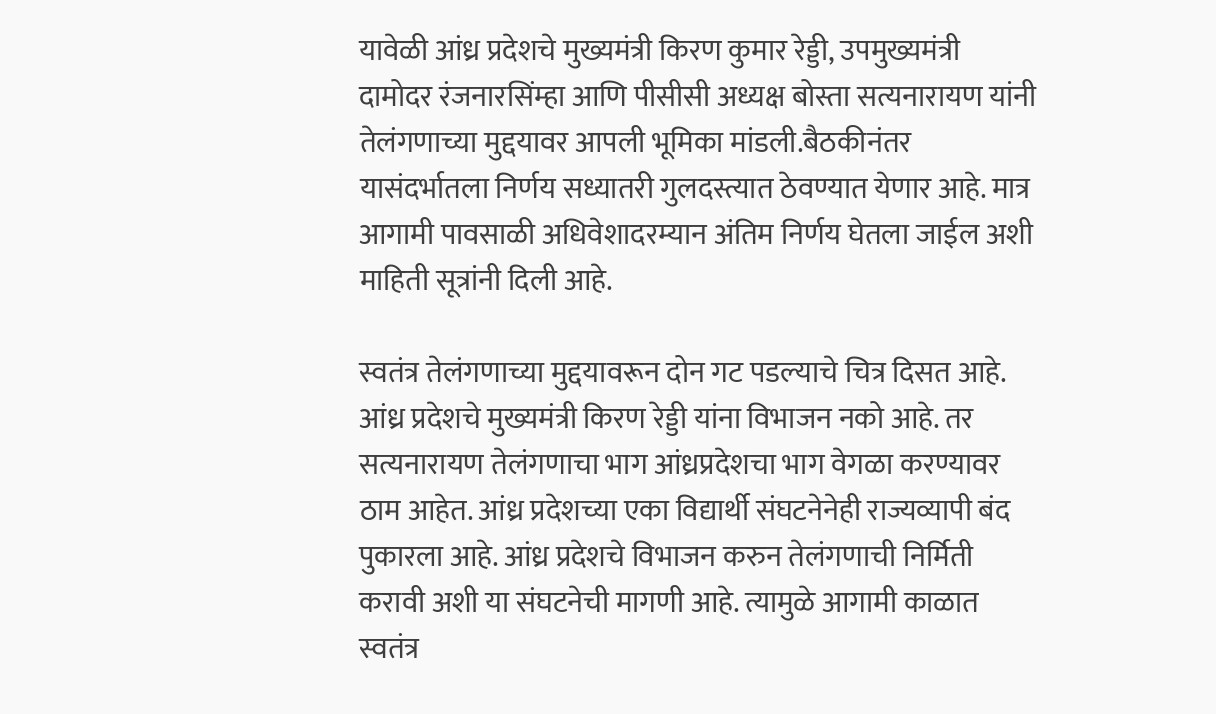यावेळी आंध्र प्रदेशचे मुख्यमंत्री किरण कुमार रेड्डी, उपमुख्यमंत्री दामोदर रंजनारसिंम्हा आणि पीसीसी अध्यक्ष बोस्ता सत्यनारायण यांनी तेलंगणाच्या मुद्दयावर आपली भूमिका मांडली.बैठकीनंतर यासंदर्भातला निर्णय सध्यातरी गुलदस्त्यात ठेवण्यात येणार आहे. मात्र आगामी पावसाळी अधिवेशादरम्यान अंतिम निर्णय घेतला जाईल अशी माहिती सूत्रांनी दिली आहे.

स्वतंत्र तेलंगणाच्या मुद्दयावरून दोन गट पडल्याचे चित्र दिसत आहे. आंध्र प्रदेशचे मुख्यमंत्री किरण रेड्डी यांना विभाजन नको आहे. तर सत्यनारायण तेलंगणाचा भाग आंध्रप्रदेशचा भाग वेगळा करण्यावर ठाम आहेत. आंध्र प्रदेशच्या एका विद्यार्थी संघटनेनेही राज्यव्यापी बंद पुकारला आहे. आंध्र प्रदेशचे विभाजन करुन तेलंगणाची निर्मिती करावी अशी या संघटनेची मागणी आहे. त्यामुळे आगामी काळात स्वतंत्र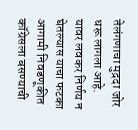तेलंगणाचा मुद़दा जोर धरू लागला आहे. यावर लवकर निर्णय न घेतल्यास याचा फटका आगामी निवडणूकीत कॉग्रेसला बसण्याची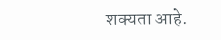शक्यता आहे.